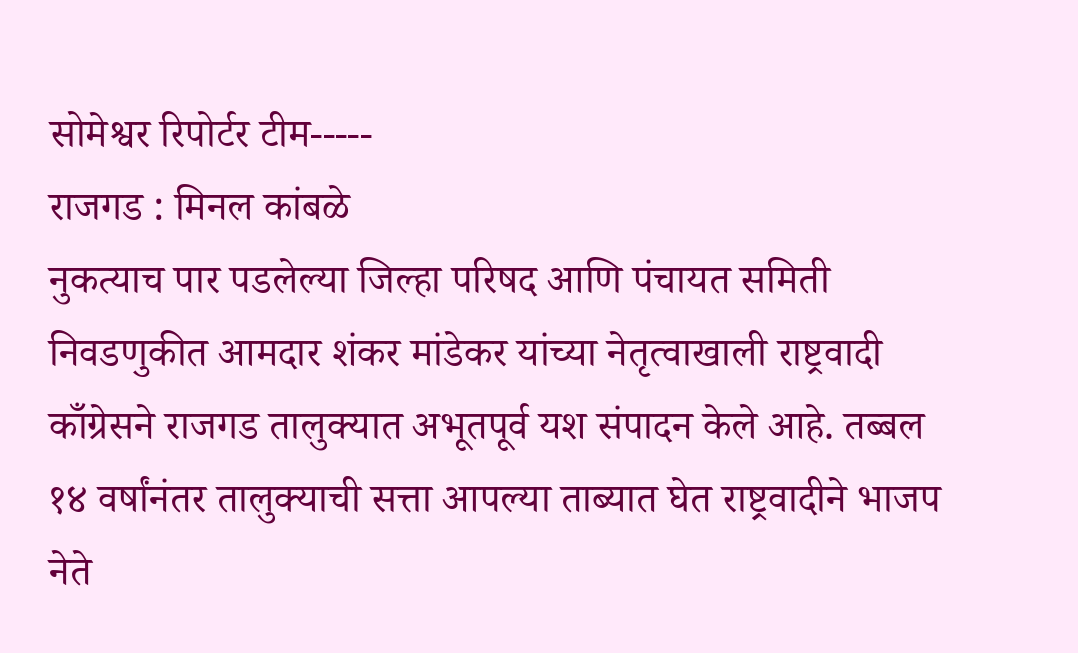सोमेश्वर रिपोर्टर टीम-----
राजगड : मिनल कांबळे
नुकत्याच पार पडलेल्या जिल्हा परिषद आणि पंचायत समिती निवडणुकीत आमदार शंकर मांडेकर यांच्या नेतृत्वाखाली राष्ट्रवादी काँग्रेसने राजगड तालुक्यात अभूतपूर्व यश संपादन केले आहे. तब्बल १४ वर्षांनंतर तालुक्याची सत्ता आपल्या ताब्यात घेत राष्ट्रवादीने भाजप नेते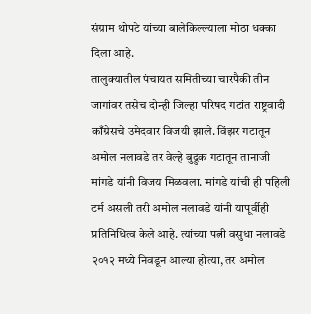संग्राम थोपटे यांच्या बालेकिल्ल्याला मोठा धक्का दिला आहे.
तालुक्यातील पंचायत समितीच्या चारपैकी तीन जागांवर तसेच दोन्ही जिल्हा परिषद गटांत राष्ट्रवादी काँग्रेसचे उमेदवार विजयी झाले. विंझर गटातून अमोल नलावडे तर वेल्हे बुद्रुक गटातून तानाजी मांगडे यांनी विजय मिळवला. मांगडे यांची ही पहिली टर्म असली तरी अमोल नलावडे यांनी यापूर्वीही प्रतिनिधित्व केले आहे. त्यांच्या पत्नी वसुधा नलावडे २०१२ मध्ये निवडून आल्या होत्या, तर अमोल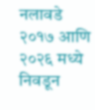नलावडे २०१७ आणि २०२६ मध्ये निवडून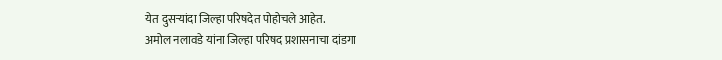येत दुसऱ्यांदा जिल्हा परिषदेत पोहोचले आहेत.
अमोल नलावडे यांना जिल्हा परिषद प्रशासनाचा दांडगा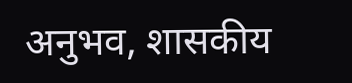अनुभव, शासकीय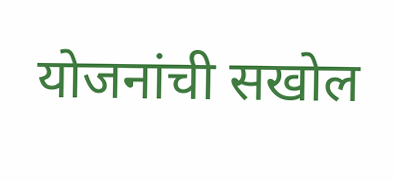योजनांची सखोल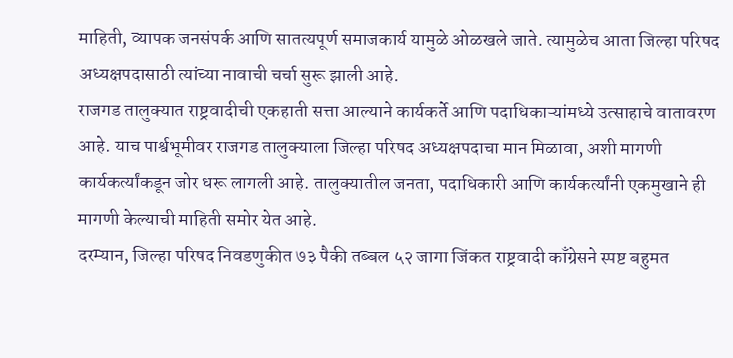माहिती, व्यापक जनसंपर्क आणि सातत्यपूर्ण समाजकार्य यामुळे ओळखले जाते. त्यामुळेच आता जिल्हा परिषद अध्यक्षपदासाठी त्यांच्या नावाची चर्चा सुरू झाली आहे.
राजगड तालुक्यात राष्ट्रवादीची एकहाती सत्ता आल्याने कार्यकर्ते आणि पदाधिकाऱ्यांमध्ये उत्साहाचे वातावरण आहे. याच पार्श्वभूमीवर राजगड तालुक्याला जिल्हा परिषद अध्यक्षपदाचा मान मिळावा, अशी मागणी कार्यकर्त्यांकडून जोर धरू लागली आहे. तालुक्यातील जनता, पदाधिकारी आणि कार्यकर्त्यांनी एकमुखाने ही मागणी केल्याची माहिती समोर येत आहे.
दरम्यान, जिल्हा परिषद निवडणुकीत ७३ पैकी तब्बल ५२ जागा जिंकत राष्ट्रवादी काँग्रेसने स्पष्ट बहुमत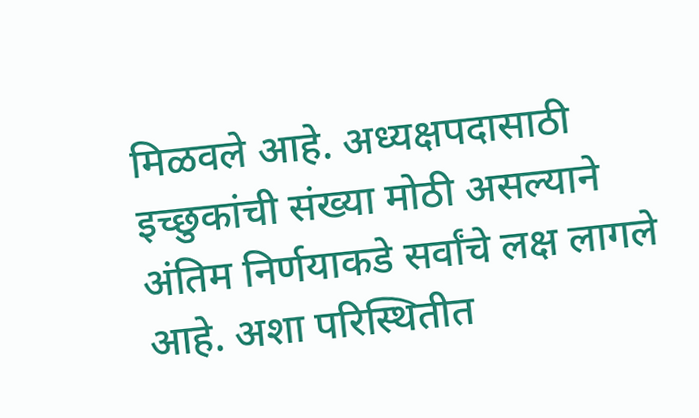मिळवले आहे. अध्यक्षपदासाठी इच्छुकांची संख्या मोठी असल्याने अंतिम निर्णयाकडे सर्वांचे लक्ष लागले आहे. अशा परिस्थितीत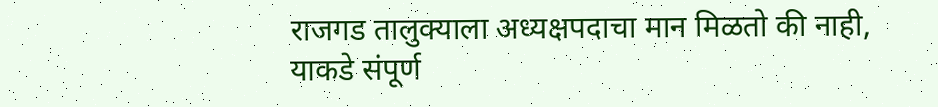राजगड तालुक्याला अध्यक्षपदाचा मान मिळतो की नाही, याकडे संपूर्ण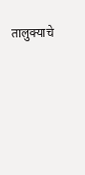तालुक्याचे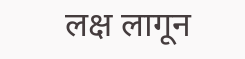लक्ष लागून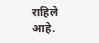राहिले आहे.